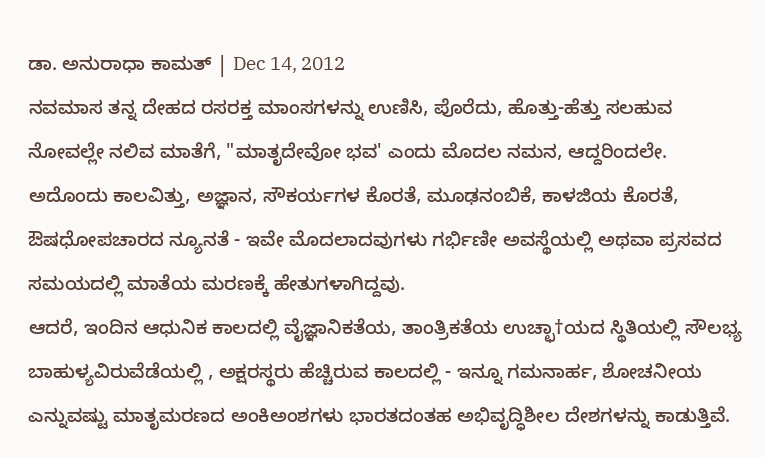ಡಾ. ಅನುರಾಧಾ ಕಾಮತ್ | Dec 14, 2012
ನವಮಾಸ ತನ್ನ ದೇಹದ ರಸರಕ್ತ ಮಾಂಸಗಳನ್ನು ಉಣಿಸಿ, ಪೊರೆದು, ಹೊತ್ತು-ಹೆತ್ತು ಸಲಹುವ ನೋವಲ್ಲೇ ನಲಿವ ಮಾತೆಗೆ, "ಮಾತೃದೇವೋ ಭವ' ಎಂದು ಮೊದಲ ನಮನ, ಆದ್ದರಿಂದಲೇ.
ಅದೊಂದು ಕಾಲವಿತ್ತು, ಅಜ್ಞಾನ, ಸೌಕರ್ಯಗಳ ಕೊರತೆ, ಮೂಢನಂಬಿಕೆ, ಕಾಳಜಿಯ ಕೊರತೆ, ಔಷಧೋಪಚಾರದ ನ್ಯೂನತೆ - ಇವೇ ಮೊದಲಾದವುಗಳು ಗರ್ಭಿಣೀ ಅವಸ್ಥೆಯಲ್ಲಿ ಅಥವಾ ಪ್ರಸವದ ಸಮಯದಲ್ಲಿ ಮಾತೆಯ ಮರಣಕ್ಕೆ ಹೇತುಗಳಾಗಿದ್ದವು.
ಆದರೆ, ಇಂದಿನ ಆಧುನಿಕ ಕಾಲದಲ್ಲಿ ವೈಜ್ಞಾನಿಕತೆಯ, ತಾಂತ್ರಿಕತೆಯ ಉಚ್ಛಾ†ಯದ ಸ್ಥಿತಿಯಲ್ಲಿ ಸೌಲಭ್ಯ ಬಾಹುಳ್ಯವಿರುವೆಡೆಯಲ್ಲಿ , ಅಕ್ಷರಸ್ಥರು ಹೆಚ್ಚಿರುವ ಕಾಲದಲ್ಲಿ - ಇನ್ನೂ ಗಮನಾರ್ಹ, ಶೋಚನೀಯ ಎನ್ನುವಷ್ಟು ಮಾತೃಮರಣದ ಅಂಕಿಅಂಶಗಳು ಭಾರತದಂತಹ ಅಭಿವೃದ್ಧಿಶೀಲ ದೇಶಗಳನ್ನು ಕಾಡುತ್ತಿವೆ.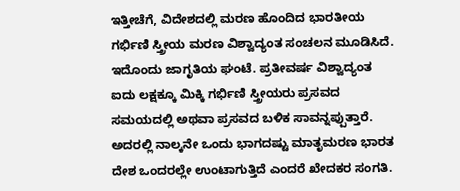ಇತ್ತೀಚೆಗೆ, ವಿದೇಶದಲ್ಲಿ ಮರಣ ಹೊಂದಿದ ಭಾರತೀಯ ಗರ್ಭಿಣಿ ಸ್ತ್ರೀಯ ಮರಣ ವಿಶ್ವಾದ್ಯಂತ ಸಂಚಲನ ಮೂಡಿಸಿದೆ. ಇದೊಂದು ಜಾಗೃತಿಯ ಘಂಟೆ. ಪ್ರತೀವರ್ಷ ವಿಶ್ವಾದ್ಯಂತ ಐದು ಲಕ್ಷಕ್ಕೂ ಮಿಕ್ಕಿ ಗರ್ಭಿಣಿ ಸ್ತ್ರೀಯರು ಪ್ರಸವದ ಸಮಯದಲ್ಲಿ ಅಥವಾ ಪ್ರಸವದ ಬಳಿಕ ಸಾವನ್ನಪ್ಪುತ್ತಾರೆ. ಅದರಲ್ಲಿ ನಾಲ್ಕನೇ ಒಂದು ಭಾಗದಷ್ಟು ಮಾತೃಮರಣ ಭಾರತ ದೇಶ ಒಂದರಲ್ಲೇ ಉಂಟಾಗುತ್ತಿದೆ ಎಂದರೆ ಖೇದಕರ ಸಂಗತಿ.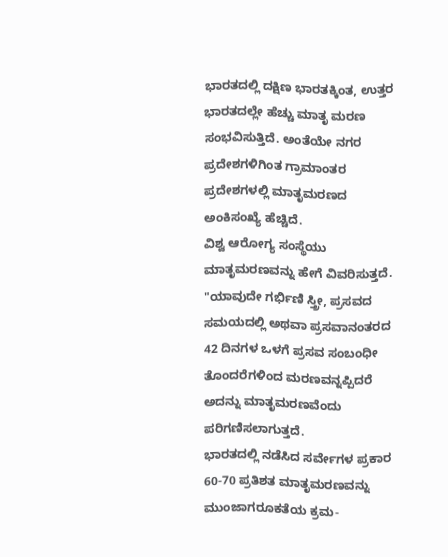ಭಾರತದಲ್ಲಿ ದಕ್ಷಿಣ ಭಾರತಕ್ಕಿಂತ, ಉತ್ತರ ಭಾರತದಲ್ಲೇ ಹೆಚ್ಚು ಮಾತೃ ಮರಣ ಸಂಭವಿಸುತ್ತಿದೆ. ಅಂತೆಯೇ ನಗರ ಪ್ರದೇಶಗಳಿಗಿಂತ ಗ್ರಾಮಾಂತರ ಪ್ರದೇಶಗಳಲ್ಲಿ ಮಾತೃಮರಣದ ಅಂಕಿಸಂಖ್ಯೆ ಹೆಚ್ಚಿದೆ.
ವಿಶ್ವ ಆರೋಗ್ಯ ಸಂಸ್ಥೆಯು ಮಾತೃಮರಣವನ್ನು ಹೇಗೆ ವಿವರಿಸುತ್ತದೆ. "ಯಾವುದೇ ಗರ್ಭಿಣಿ ಸ್ತ್ರೀ, ಪ್ರಸವದ ಸಮಯದಲ್ಲಿ ಅಥವಾ ಪ್ರಸವಾನಂತರದ 42 ದಿನಗಳ ಒಳಗೆ ಪ್ರಸವ ಸಂಬಂಧೀ ತೊಂದರೆಗಳಿಂದ ಮರಣವನ್ನಪ್ಪಿದರೆ ಅದನ್ನು ಮಾತೃಮರಣವೆಂದು ಪರಿಗಣಿಸಲಾಗುತ್ತದೆ.
ಭಾರತದಲ್ಲಿ ನಡೆಸಿದ ಸರ್ವೇಗಳ ಪ್ರಕಾರ 60-70 ಪ್ರತಿಶತ ಮಾತೃಮರಣವನ್ನು ಮುಂಜಾಗರೂಕತೆಯ ಕ್ರಮ-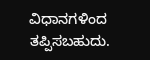ವಿಧಾನಗಳಿಂದ ತಪ್ಪಿಸಬಹುದು.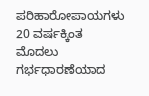ಪರಿಹಾರೋಪಾಯಗಳು
20 ವರ್ಷಕ್ಕಿಂತ ಮೊದಲು ಗರ್ಭಧಾರಣೆಯಾದ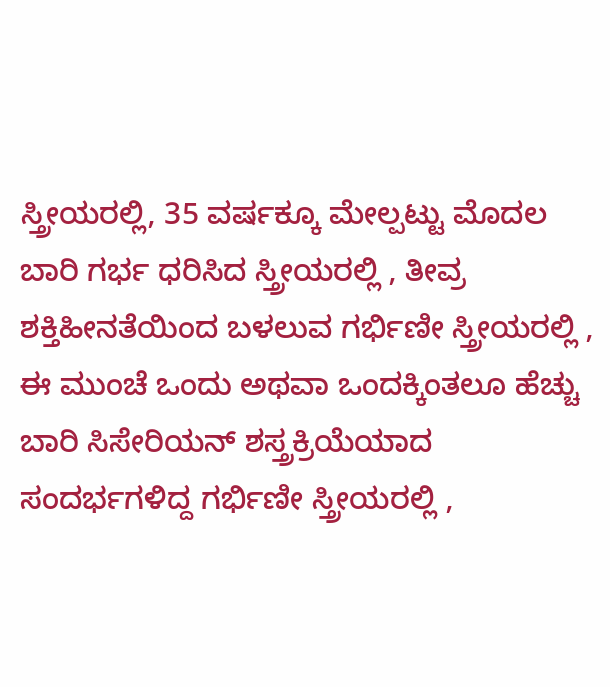ಸ್ತ್ರೀಯರಲ್ಲಿ, 35 ವರ್ಷಕ್ಕೂ ಮೇಲ್ಪಟ್ಟು ಮೊದಲ ಬಾರಿ ಗರ್ಭ ಧರಿಸಿದ ಸ್ತ್ರೀಯರಲ್ಲಿ , ತೀವ್ರ ಶಕ್ತಿಹೀನತೆಯಿಂದ ಬಳಲುವ ಗರ್ಭಿಣೀ ಸ್ತ್ರೀಯರಲ್ಲಿ , ಈ ಮುಂಚೆ ಒಂದು ಅಥವಾ ಒಂದಕ್ಕಿಂತಲೂ ಹೆಚ್ಚು ಬಾರಿ ಸಿಸೇರಿಯನ್ ಶಸ್ತ್ರಕ್ರಿಯೆಯಾದ ಸಂದರ್ಭಗಳಿದ್ದ ಗರ್ಭಿಣೀ ಸ್ತ್ರೀಯರಲ್ಲಿ ,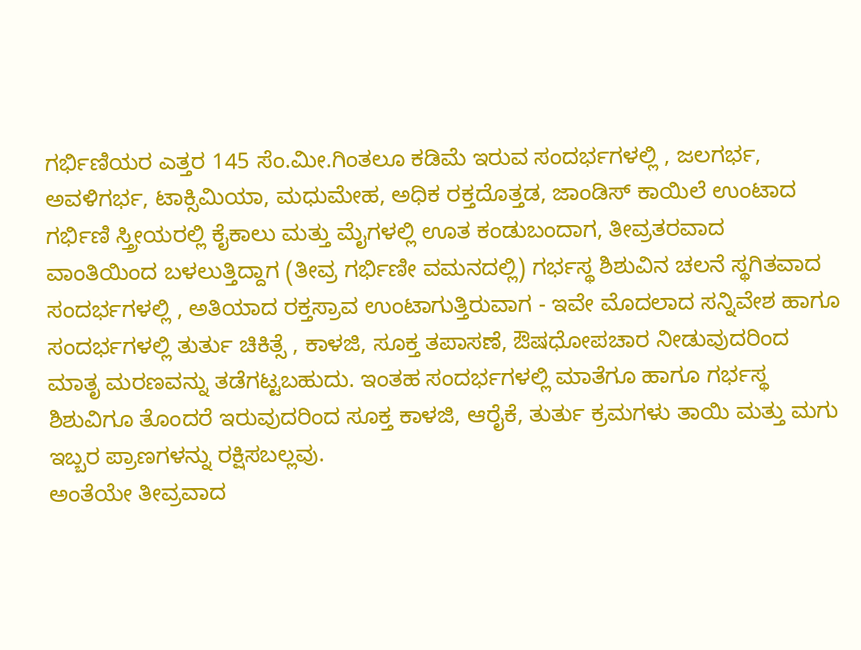ಗರ್ಭಿಣಿಯರ ಎತ್ತರ 145 ಸೆಂ.ಮೀ.ಗಿಂತಲೂ ಕಡಿಮೆ ಇರುವ ಸಂದರ್ಭಗಳಲ್ಲಿ , ಜಲಗರ್ಭ, ಅವಳಿಗರ್ಭ, ಟಾಕ್ಸಿಮಿಯಾ, ಮಧುಮೇಹ, ಅಧಿಕ ರಕ್ತದೊತ್ತಡ, ಜಾಂಡಿಸ್ ಕಾಯಿಲೆ ಉಂಟಾದ ಗರ್ಭಿಣಿ ಸ್ತ್ರೀಯರಲ್ಲಿ ಕೈಕಾಲು ಮತ್ತು ಮೈಗಳಲ್ಲಿ ಊತ ಕಂಡುಬಂದಾಗ, ತೀವ್ರತರವಾದ ವಾಂತಿಯಿಂದ ಬಳಲುತ್ತಿದ್ದಾಗ (ತೀವ್ರ ಗರ್ಭಿಣೀ ವಮನದಲ್ಲಿ) ಗರ್ಭಸ್ಥ ಶಿಶುವಿನ ಚಲನೆ ಸ್ಥಗಿತವಾದ ಸಂದರ್ಭಗಳಲ್ಲಿ , ಅತಿಯಾದ ರಕ್ತಸ್ರಾವ ಉಂಟಾಗುತ್ತಿರುವಾಗ - ಇವೇ ಮೊದಲಾದ ಸನ್ನಿವೇಶ ಹಾಗೂ ಸಂದರ್ಭಗಳಲ್ಲಿ ತುರ್ತು ಚಿಕಿತ್ಸೆ , ಕಾಳಜಿ, ಸೂಕ್ತ ತಪಾಸಣೆ, ಔಷಧೋಪಚಾರ ನೀಡುವುದರಿಂದ ಮಾತೃ ಮರಣವನ್ನು ತಡೆಗಟ್ಟಬಹುದು. ಇಂತಹ ಸಂದರ್ಭಗಳಲ್ಲಿ ಮಾತೆಗೂ ಹಾಗೂ ಗರ್ಭಸ್ಥ ಶಿಶುವಿಗೂ ತೊಂದರೆ ಇರುವುದರಿಂದ ಸೂಕ್ತ ಕಾಳಜಿ, ಆರೈಕೆ, ತುರ್ತು ಕ್ರಮಗಳು ತಾಯಿ ಮತ್ತು ಮಗು ಇಬ್ಬರ ಪ್ರಾಣಗಳನ್ನು ರಕ್ಷಿಸಬಲ್ಲವು.
ಅಂತೆಯೇ ತೀವ್ರವಾದ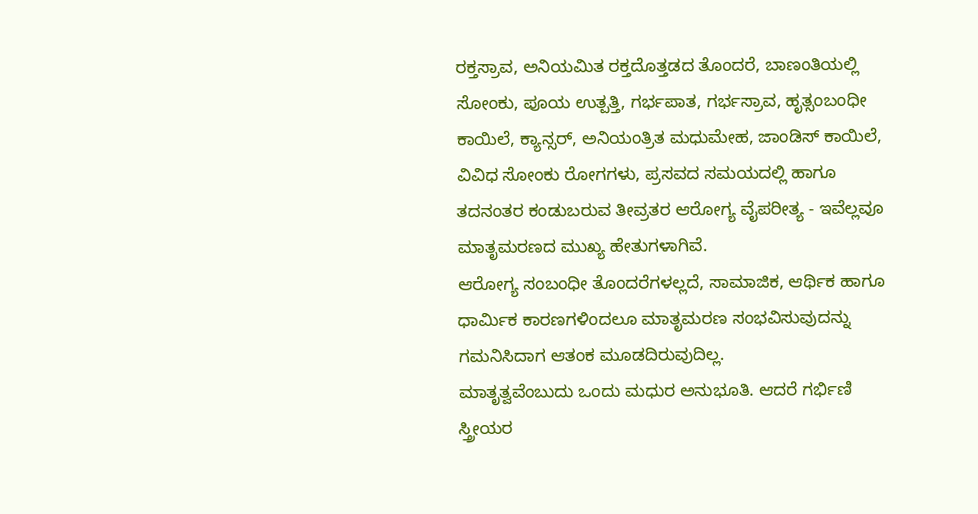ರಕ್ತಸ್ರಾವ, ಅನಿಯಮಿತ ರಕ್ತದೊತ್ತಡದ ತೊಂದರೆ, ಬಾಣಂತಿಯಲ್ಲಿ ಸೋಂಕು, ಪೂಯ ಉತ್ಪತ್ತಿ, ಗರ್ಭಪಾತ, ಗರ್ಭಸ್ರಾವ, ಹೃತ್ಸಂಬಂಧೀ ಕಾಯಿಲೆ, ಕ್ಯಾನ್ಸರ್, ಅನಿಯಂತ್ರಿತ ಮಧುಮೇಹ, ಜಾಂಡಿಸ್ ಕಾಯಿಲೆ, ವಿವಿಧ ಸೋಂಕು ರೋಗಗಳು, ಪ್ರಸವದ ಸಮಯದಲ್ಲಿ ಹಾಗೂ ತದನಂತರ ಕಂಡುಬರುವ ತೀವ್ರತರ ಆರೋಗ್ಯ ವೈಪರೀತ್ಯ - ಇವೆಲ್ಲವೂ ಮಾತೃಮರಣದ ಮುಖ್ಯ ಹೇತುಗಳಾಗಿವೆ.
ಆರೋಗ್ಯ ಸಂಬಂಧೀ ತೊಂದರೆಗಳಲ್ಲದೆ, ಸಾಮಾಜಿಕ, ಆರ್ಥಿಕ ಹಾಗೂ ಧಾರ್ಮಿಕ ಕಾರಣಗಳಿಂದಲೂ ಮಾತೃಮರಣ ಸಂಭವಿಸುವುದನ್ನು ಗಮನಿಸಿದಾಗ ಆತಂಕ ಮೂಡದಿರುವುದಿಲ್ಲ.
ಮಾತೃತ್ವವೆಂಬುದು ಒಂದು ಮಧುರ ಅನುಭೂತಿ. ಆದರೆ ಗರ್ಭಿಣಿ ಸ್ತ್ರೀಯರ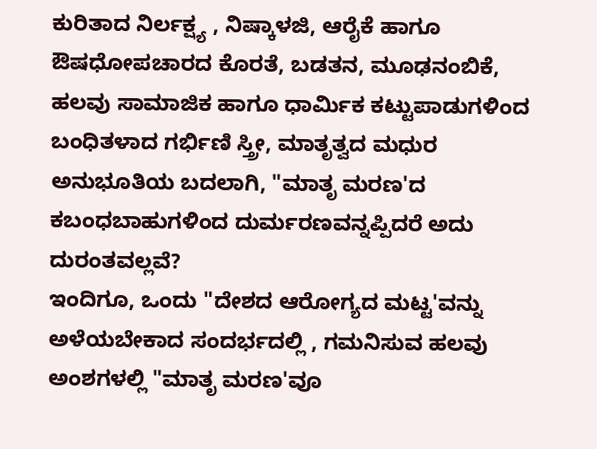ಕುರಿತಾದ ನಿರ್ಲಕ್ಷ್ಯ , ನಿಷ್ಕಾಳಜಿ, ಆರೈಕೆ ಹಾಗೂ ಔಷಧೋಪಚಾರದ ಕೊರತೆ, ಬಡತನ, ಮೂಢನಂಬಿಕೆ, ಹಲವು ಸಾಮಾಜಿಕ ಹಾಗೂ ಧಾರ್ಮಿಕ ಕಟ್ಟುಪಾಡುಗಳಿಂದ ಬಂಧಿತಳಾದ ಗರ್ಭಿಣಿ ಸ್ತ್ರೀ, ಮಾತೃತ್ವದ ಮಧುರ ಅನುಭೂತಿಯ ಬದಲಾಗಿ, "ಮಾತೃ ಮರಣ'ದ ಕಬಂಧಬಾಹುಗಳಿಂದ ದುರ್ಮರಣವನ್ನಪ್ಪಿದರೆ ಅದು ದುರಂತವಲ್ಲವೆ?
ಇಂದಿಗೂ, ಒಂದು "ದೇಶದ ಆರೋಗ್ಯದ ಮಟ್ಟ'ವನ್ನು ಅಳೆಯಬೇಕಾದ ಸಂದರ್ಭದಲ್ಲಿ , ಗಮನಿಸುವ ಹಲವು ಅಂಶಗಳಲ್ಲಿ "ಮಾತೃ ಮರಣ'ವೂ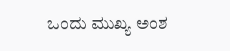ಒಂದು ಮುಖ್ಯ ಅಂಶ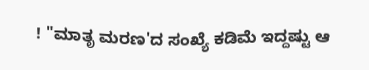! "ಮಾತೃ ಮರಣ'ದ ಸಂಖ್ಯೆ ಕಡಿಮೆ ಇದ್ದಷ್ಟು ಆ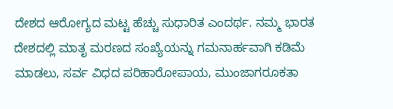ದೇಶದ ಆರೋಗ್ಯದ ಮಟ್ಟ ಹೆಚ್ಚು ಸುಧಾರಿತ ಎಂದರ್ಥ. ನಮ್ಮ ಭಾರತ ದೇಶದಲ್ಲಿ ಮಾತೃ ಮರಣದ ಸಂಖ್ಯೆಯನ್ನು ಗಮನಾರ್ಹವಾಗಿ ಕಡಿಮೆ ಮಾಡಲು, ಸರ್ವ ವಿಧದ ಪರಿಹಾರೋಪಾಯ, ಮುಂಜಾಗರೂಕತಾ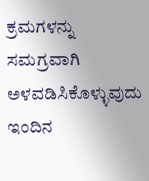ಕ್ರಮಗಳನ್ನು ಸಮಗ್ರವಾಗಿ ಅಳವಡಿಸಿಕೊಳ್ಳುವುದು ಇಂದಿನ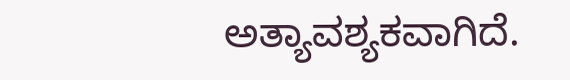ಅತ್ಯಾವಶ್ಯಕವಾಗಿದೆ.